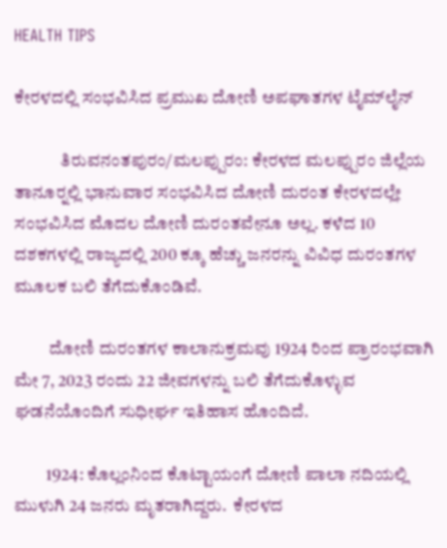HEALTH TIPS

ಕೇರಳದಲ್ಲಿ ಸಂಭವಿಸಿದ ಪ್ರಮುಖ ದೋಣಿ ಅಪಘಾತಗಳ ಟೈಮ್‍ಲೈನ್

             ತಿರುವನಂತಪುರಂ/ಮಲಪ್ಪುರಂ: ಕೇರಳದ ಮಲಪ್ಪುರಂ ಜಿಲ್ಲೆಯ ತಾನೂರ್‍ನಲ್ಲಿ ಭಾನುವಾರ ಸಂಭವಿಸಿದ ದೋಣಿ ದುರಂತ ಕೇರಳದಲ್ಲೇ ಸಂಭವಿಸಿದ ಮೊದಲ ದೋಣಿ ದುರಂತವೇನೂ ಅಲ್ಲ. ಕಳೆದ 10 ದಶಕಗಳಲ್ಲಿ ರಾಜ್ಯದಲ್ಲಿ 200 ಕ್ಕೂ ಹೆಚ್ಚು ಜನರನ್ನು ವಿವಿಧ ದುರಂತಗಳ ಮೂಲಕ ಬಲಿ ತೆಗೆದುಕೊಂಡಿವೆ.

          ದೋಣಿ ದುರಂತಗಳ ಕಾಲಾನುಕ್ರಮವು 1924 ರಿಂದ ಪ್ರಾರಂಭವಾಗಿ ಮೇ 7, 2023 ರಂದು 22 ಜೀವಗಳನ್ನು ಬಲಿ ತೆಗೆದುಕೊಳ್ಳುವ ಘಡನೆಯೊಂದಿಗೆ ಸುಧೀರ್ಘ ಇತಿಹಾಸ ಹೊಂದಿದೆ.

         1924: ಕೊಲ್ಲಂನಿಂದ ಕೊಟ್ಟಾಯಂಗೆ ದೋಣಿ ಪಾಲಾ ನದಿಯಲ್ಲಿ ಮುಳುಗಿ 24 ಜನರು ಮೃತರಾಗಿದ್ದರು.  ಕೇರಳದ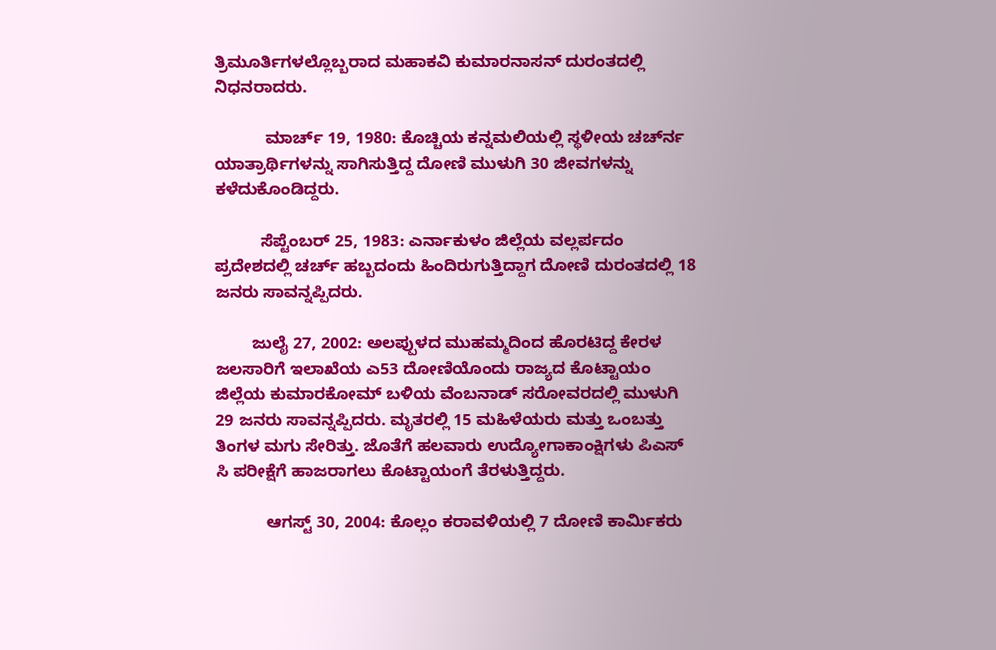ತ್ರಿಮೂರ್ತಿಗಳಲ್ಲೊಬ್ಬರಾದ ಮಹಾಕವಿ ಕುಮಾರನಾಸನ್ ದುರಂತದಲ್ಲಿ ನಿಧನರಾದರು.

           ಮಾರ್ಚ್ 19, 1980: ಕೊಚ್ಚಿಯ ಕನ್ನಮಲಿಯಲ್ಲಿ ಸ್ಥಳೀಯ ಚರ್ಚ್‍ನ ಯಾತ್ರಾರ್ಥಿಗಳನ್ನು ಸಾಗಿಸುತ್ತಿದ್ದ ದೋಣಿ ಮುಳುಗಿ 30 ಜೀವಗಳನ್ನು ಕಳೆದುಕೊಂಡಿದ್ದರು.

          ಸೆಪ್ಟೆಂಬರ್ 25, 1983: ಎರ್ನಾಕುಳಂ ಜಿಲ್ಲೆಯ ವಲ್ಲರ್ಪದಂ ಪ್ರದೇಶದಲ್ಲಿ ಚರ್ಚ್ ಹಬ್ಬದಂದು ಹಿಂದಿರುಗುತ್ತಿದ್ದಾಗ ದೋಣಿ ದುರಂತದಲ್ಲಿ 18 ಜನರು ಸಾವನ್ನಪ್ಪಿದರು.

        ಜುಲೈ 27, 2002: ಅಲಪ್ಪುಳದ ಮುಹಮ್ಮದಿಂದ ಹೊರಟಿದ್ದ ಕೇರಳ ಜಲಸಾರಿಗೆ ಇಲಾಖೆಯ ಎ53 ದೋಣಿಯೊಂದು ರಾಜ್ಯದ ಕೊಟ್ಟಾಯಂ ಜಿಲ್ಲೆಯ ಕುಮಾರಕೋಮ್ ಬಳಿಯ ವೆಂಬನಾಡ್ ಸರೋವರದಲ್ಲಿ ಮುಳುಗಿ 29 ಜನರು ಸಾವನ್ನಪ್ಪಿದರು. ಮೃತರಲ್ಲಿ 15 ಮಹಿಳೆಯರು ಮತ್ತು ಒಂಬತ್ತು ತಿಂಗಳ ಮಗು ಸೇರಿತ್ತು. ಜೊತೆಗೆ ಹಲವಾರು ಉದ್ಯೋಗಾಕಾಂಕ್ಷಿಗಳು ಪಿಎಸ್ ಸಿ ಪರೀಕ್ಷೆಗೆ ಹಾಜರಾಗಲು ಕೊಟ್ಟಾಯಂಗೆ ತೆರಳುತ್ತಿದ್ದರು.

           ಆಗಸ್ಟ್ 30, 2004: ಕೊಲ್ಲಂ ಕರಾವಳಿಯಲ್ಲಿ 7 ದೋಣಿ ಕಾರ್ಮಿಕರು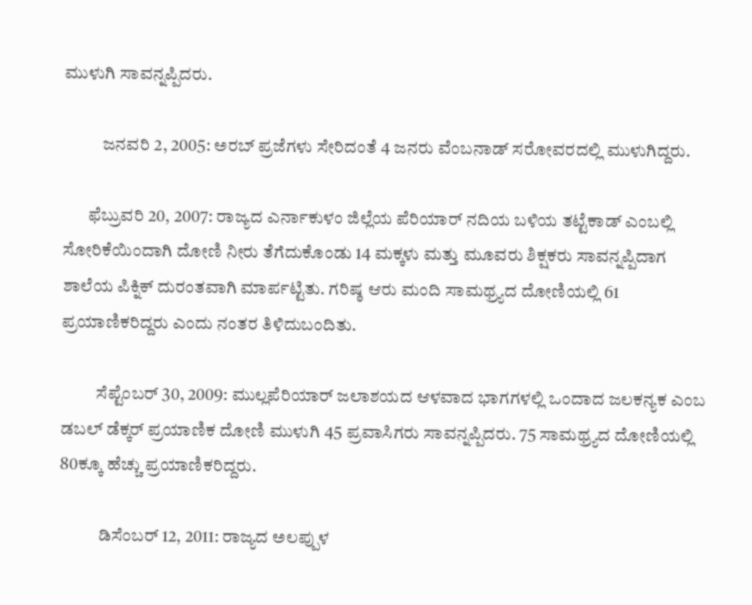ಮುಳುಗಿ ಸಾವನ್ನಪ್ಪಿದರು.

           ಜನವರಿ 2, 2005: ಅರಬ್ ಪ್ರಜೆಗಳು ಸೇರಿದಂತೆ 4 ಜನರು ವೆಂಬನಾಡ್ ಸರೋವರದಲ್ಲಿ ಮುಳುಗಿದ್ದರು.

       ಫೆಬ್ರುವರಿ 20, 2007: ರಾಜ್ಯದ ಎರ್ನಾಕುಳಂ ಜಿಲ್ಲೆಯ ಪೆರಿಯಾರ್ ನದಿಯ ಬಳಿಯ ತಟ್ಟೆಕಾಡ್ ಎಂಬಲ್ಲಿ ಸೋರಿಕೆಯಿಂದಾಗಿ ದೋಣಿ ನೀರು ತೆಗೆದುಕೊಂಡು 14 ಮಕ್ಕಳು ಮತ್ತು ಮೂವರು ಶಿಕ್ಷಕರು ಸಾವನ್ನಪ್ಪಿದಾಗ ಶಾಲೆಯ ಪಿಕ್ನಿಕ್ ದುರಂತವಾಗಿ ಮಾರ್ಪಟ್ಟಿತು. ಗರಿಷ್ಠ ಆರು ಮಂದಿ ಸಾಮಥ್ರ್ಯದ ದೋಣಿಯಲ್ಲಿ 61 ಪ್ರಯಾಣಿಕರಿದ್ದರು ಎಂದು ನಂತರ ತಿಳಿದುಬಂದಿತು.

          ಸೆಪ್ಟೆಂಬರ್ 30, 2009: ಮುಲ್ಲಪೆರಿಯಾರ್ ಜಲಾಶಯದ ಆಳವಾದ ಭಾಗಗಳಲ್ಲಿ ಒಂದಾದ ಜಲಕನ್ಯಕ ಎಂಬ ಡಬಲ್ ಡೆಕ್ಕರ್ ಪ್ರಯಾಣಿಕ ದೋಣಿ ಮುಳುಗಿ 45 ಪ್ರವಾಸಿಗರು ಸಾವನ್ನಪ್ಪಿದರು. 75 ಸಾಮಥ್ರ್ಯದ ದೋಣಿಯಲ್ಲಿ 80ಕ್ಕೂ ಹೆಚ್ಚು ಪ್ರಯಾಣಿಕರಿದ್ದರು.

           ಡಿಸೆಂಬರ್ 12, 2011: ರಾಜ್ಯದ ಅಲಪ್ಪುಳ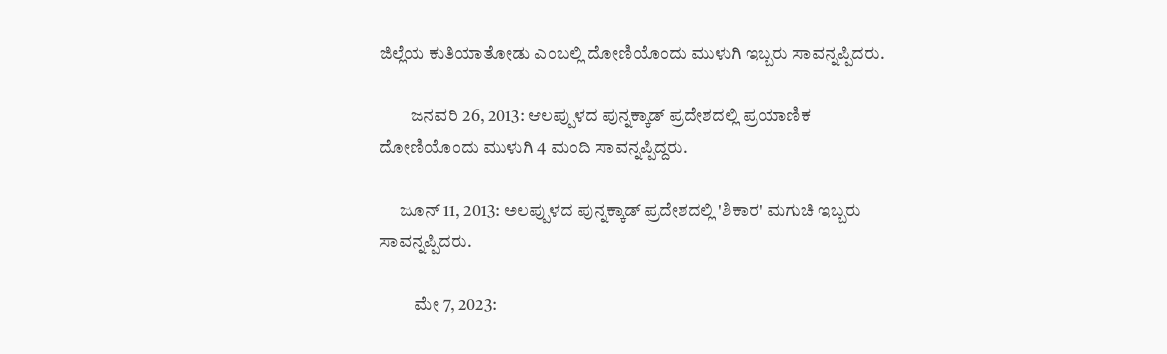ಜಿಲ್ಲೆಯ ಕುತಿಯಾತೋಡು ಎಂಬಲ್ಲಿ ದೋಣಿಯೊಂದು ಮುಳುಗಿ ಇಬ್ಬರು ಸಾವನ್ನಪ್ಪಿದರು.

         ಜನವರಿ 26, 2013: ಆಲಪ್ಪುಳದ ಪುನ್ನಕ್ಕಾಡ್ ಪ್ರದೇಶದಲ್ಲಿ ಪ್ರಯಾಣಿಕ ದೋಣಿಯೊಂದು ಮುಳುಗಿ 4 ಮಂದಿ ಸಾವನ್ನಪ್ಪಿದ್ದರು.

      ಜೂನ್ 11, 2013: ಅಲಪ್ಪುಳದ ಪುನ್ನಕ್ಕಾಡ್ ಪ್ರದೇಶದಲ್ಲಿ 'ಶಿಕಾರ' ಮಗುಚಿ ಇಬ್ಬರು ಸಾವನ್ನಪ್ಪಿದರು.

          ಮೇ 7, 2023: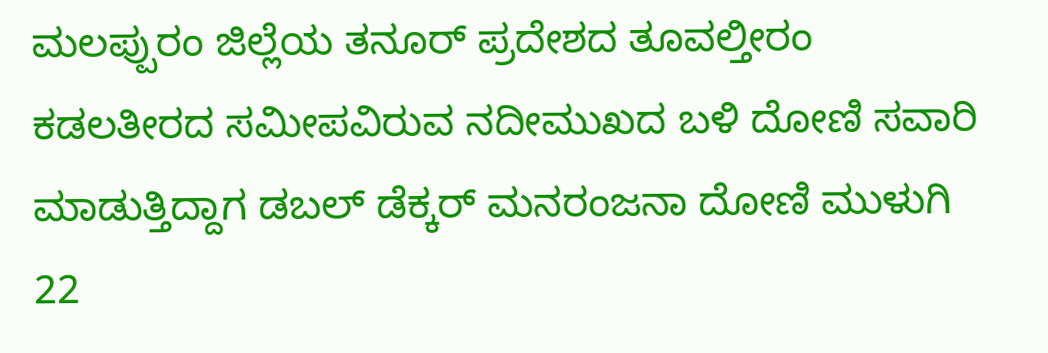ಮಲಪ್ಪುರಂ ಜಿಲ್ಲೆಯ ತನೂರ್ ಪ್ರದೇಶದ ತೂವಲ್ತೀರಂ ಕಡಲತೀರದ ಸಮೀಪವಿರುವ ನದೀಮುಖದ ಬಳಿ ದೋಣಿ ಸವಾರಿ ಮಾಡುತ್ತಿದ್ದಾಗ ಡಬಲ್ ಡೆಕ್ಕರ್ ಮನರಂಜನಾ ದೋಣಿ ಮುಳುಗಿ 22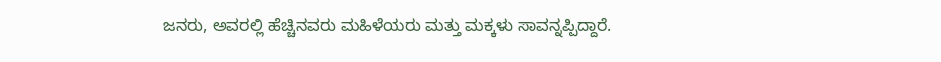ಜನರು, ಅವರಲ್ಲಿ ಹೆಚ್ಚಿನವರು ಮಹಿಳೆಯರು ಮತ್ತು ಮಕ್ಕಳು ಸಾವನ್ನಪ್ಪಿದ್ದಾರೆ.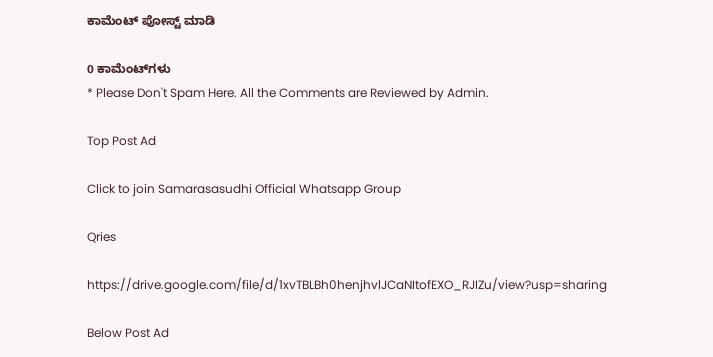ಕಾಮೆಂಟ್‌‌ ಪೋಸ್ಟ್‌ ಮಾಡಿ

0 ಕಾಮೆಂಟ್‌ಗಳು
* Please Don't Spam Here. All the Comments are Reviewed by Admin.

Top Post Ad

Click to join Samarasasudhi Official Whatsapp Group

Qries

https://drive.google.com/file/d/1xvTBLBh0henjhvlJCaNItofEXO_RJIZu/view?usp=sharing

Below Post Ad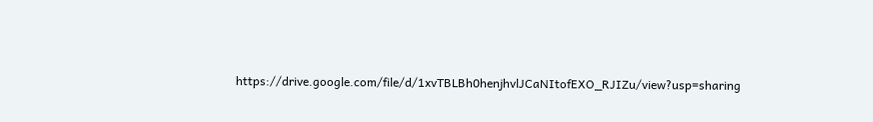https://drive.google.com/file/d/1xvTBLBh0henjhvlJCaNItofEXO_RJIZu/view?usp=sharing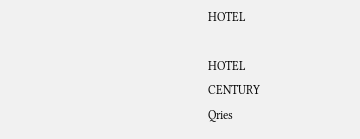HOTEL

HOTEL
CENTURY
Qries